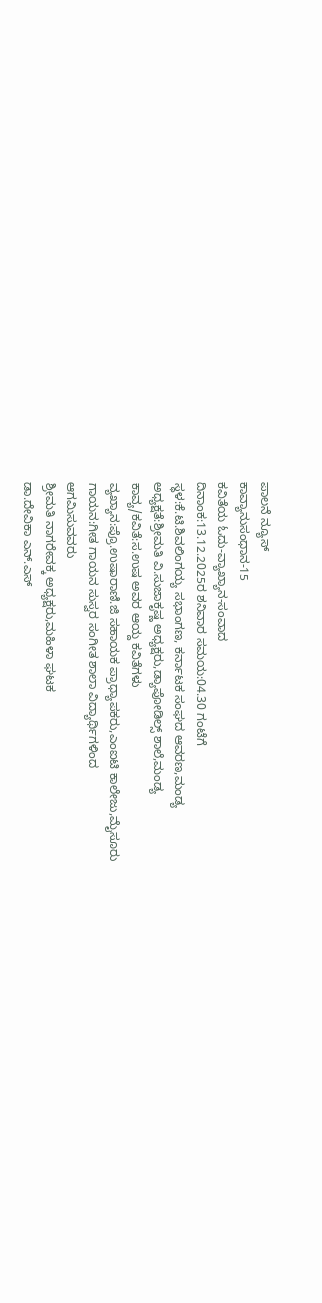ಪಾಲನೆ ನ್ಯೂಸ್
ಕಾವ್ಯಾನುಸಂಧಾನ-15
ಕವಿತೆಯ ಓದು-ವ್ಯಾಖ್ಯಾನ-ಸಂವಾದ
ದಿನಾಂಕ:13.12.2025ರ ಶನಿವಾರ ಸಮಯ:04.30 ಗಂಟೆಗೆ
ಸ್ಧಳ:ಕೆ.ಟಿ.ಶಿವಲಿಂಗಯ್ಯ ಸಭಾಂಗಣ, ಕರ್ನಾಟಕ ಸಂಘದ ಆವರಣ,ಮಂಡ್ಯ
ಅಧ್ಯಕ್ಷತೆ:ಶ್ರೀಮತಿ ವಿ.ಸುಜಾಕೃಷ್ಣ ಅಧ್ಯಕ್ಷರು,ಡ್ಯಾಪೋಡಿಲ್ಸ್ ಶಾಲೆ,ಮಂಡ್ಯ
ಕಾವ್ಯ/ಕವಿತೆ:ಸ.ಉಷ ಅವರ ಆಯ್ದ ಕವಿತೆಗಳು
ವ್ಯಖ್ಯಾನ:ಪ್ರೊ.ಉಷಾರಾಣಿ.ಜಿ ಸಹಾಯಕ ಪ್ರಾಧ್ಯಾಪಕರು,ಎಂಐಟಿ ಕಾಲೇಜು,ಮೈಸೂರು
ಗಾಯನ:ಗೀತ ಗಾಯನ ಸುಸ್ವರ ಸಂಗೀತ ಶಾಲಾ ವಿದ್ಯಾರ್ಥಿಗಳಿಂದ
ಆಗಮಿಸುವವರು
ಶ್ರೀಮತಿ ನಾಗರೇವಕ್ಕ ಅಧ್ಯಕ್ಷರು,ಮಹಿಳಾ ಘಟಕ
ಡಾ.ದೇವಿಕಾ ಎನ್.ಎಸ್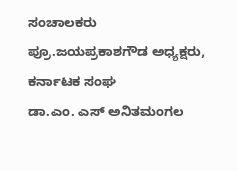ಸಂಚಾಲಕರು
ಪ್ರೂ.ಜಯಪ್ರಕಾಶಗೌಡ ಅಧ್ಯಕ್ಷರು, ಕರ್ನಾಟಕ ಸಂಘ
ಡಾ.ಎಂ. ಎಸ್ ಅನಿತಮಂಗಲ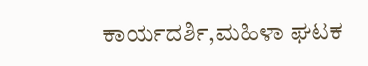ಕಾರ್ಯದರ್ಶಿ,ಮಹಿಳಾ ಘಟಕ